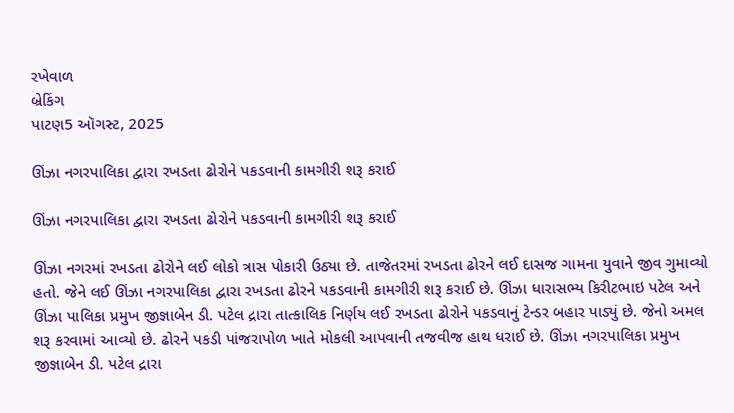રખેવાળ
બ્રેકિંગ
પાટણ5 ઑગસ્ટ, 2025

ઊંઝા નગરપાલિકા દ્વારા રખડતા ઢોરોને પકડવાની કામગીરી શરૂ કરાઈ

ઊંઝા નગરપાલિકા દ્વારા રખડતા ઢોરોને પકડવાની કામગીરી શરૂ કરાઈ

ઊંઝા નગરમાં રખડતા ઢોરોને લઈ લોકો ત્રાસ પોકારી ઉઠ્યા છે. તાજેતરમાં રખડતા ઢોરને લઈ દાસજ ગામના યુવાને જીવ ગુમાવ્યો હતો. જેને લઈ ઊંઝા નગરપાલિકા દ્વારા રખડતા ઢોરને પકડવાની કામગીરી શરૂ કરાઈ છે. ઊંઝા ધારાસભ્ય કિરીટભાઇ પટેલ અને ઊંઝા પાલિકા પ્રમુખ જીજ્ઞાબેન ડી. પટેલ દ્રારા તાત્કાલિક નિર્ણય લઈ રખડતા ઢોરોને પકડવાનું ટેન્ડર બહાર પાડ્યું છે. જેનો અમલ શરૂ કરવામાં આવ્યો છે. ઢોરને પકડી પાંજરાપોળ ખાતે મોકલી આપવાની તજવીજ હાથ ધરાઈ છે. ઊંઝા નગરપાલિકા પ્રમુખ જીજ્ઞાબેન ડી. પટેલ દ્રારા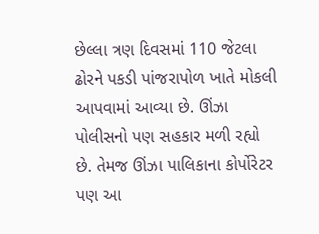છેલ્લા ત્રણ દિવસમાં 110 જેટલા ઢોરને પકડી પાંજરાપોળ ખાતે મોકલી આપવામાં આવ્યા છે. ઊંઝા પોલીસનો પણ સહકાર મળી રહ્યો છે. તેમજ ઊંઝા પાલિકાના કોર્પોરેટર પણ આ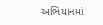અભિયાનમાં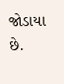જોડાયા છે.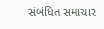સંબંધિત સમાચાર